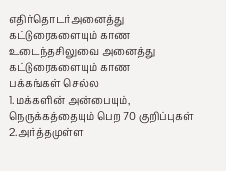எதிர்தொடர்அனைத்து கட்டுரைகளையும் காண உடைந்தசிலுவை அனைத்து கட்டுரைகளையும் காண
பக்கங்கள் செல்ல
1.மக்களின் அன்பையும், நெருக்கத்தையும் பெற 70 குறிப்புகள்
2.அர்த்தமுள்ள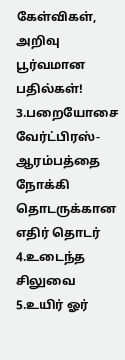கேள்விகள், அறிவு பூர்வமான பதில்கள்!
3.பறையோசை வேர்ட்பிரஸ்-ஆரம்பத்தை நோக்கி தொடருக்கான எதிர் தொடர்
4.உடைந்த சிலுவை
5.உயிர் ஓர்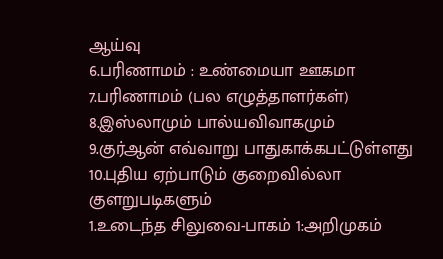ஆய்வு
6.பரிணாமம் : உண்மையா ஊகமா
7.பரிணாமம் (பல எழுத்தாளர்கள்)
8.இஸ்லாமும் பால்யவிவாகமும்
9.குர்ஆன் எவ்வாறு பாதுகாக்கபட்டுள்ளது
10.புதிய ஏற்பாடும் குறைவில்லா குளறுபடிகளும்
1.உடைந்த சிலுவை-பாகம் 1:அறிமுகம்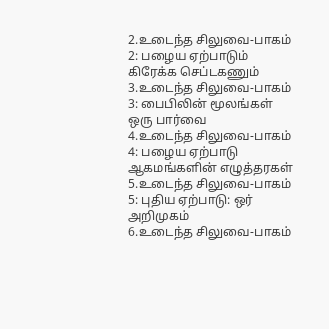2.உடைந்த சிலுவை-பாகம் 2: பழைய ஏற்பாடும் கிரேக்க செப்டகணும்
3.உடைந்த சிலுவை-பாகம் 3: பைபிலின் மூலங்கள் ஒரு பார்வை
4.உடைந்த சிலுவை-பாகம் 4: பழைய ஏற்பாடு ஆகமங்களின் எழுத்தரகள்
5.உடைந்த சிலுவை-பாகம் 5: புதிய ஏற்பாடு: ஒர் அறிமுகம்
6.உடைந்த சிலுவை-பாகம்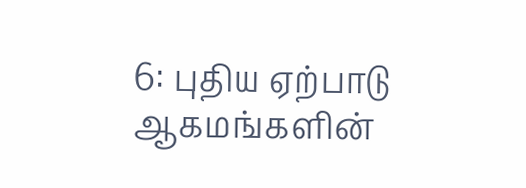6: புதிய ஏற்பாடு ஆகமங்களின்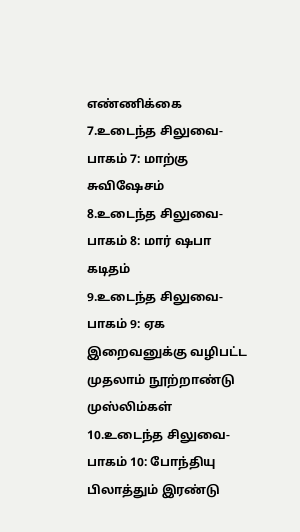எண்ணிக்கை
7.உடைந்த சிலுவை-பாகம் 7: மாற்கு சுவிஷேசம்
8.உடைந்த சிலுவை-பாகம் 8: மார் ஷபா கடிதம்
9.உடைந்த சிலுவை-பாகம் 9: ஏக இறைவனுக்கு வழிபட்ட முதலாம் நூற்றாண்டு முஸ்லிம்கள்
10.உடைந்த சிலுவை-பாகம் 10: போந்தியு பிலாத்தும் இரண்டு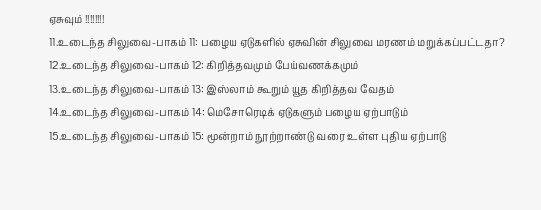ஏசுவும் !!!!!!!!
11.உடைந்த சிலுவை-பாகம் 11: பழைய ஏடுகளில் ஏசுவின் சிலுவை மரணம் மறுக்கப்பட்டதா?
12.உடைந்த சிலுவை-பாகம் 12: கிறித்தவமும் பேய்வணக்கமும்
13.உடைந்த சிலுவை-பாகம் 13: இஸ்லாம் கூறும் யூத கிறித்தவ வேதம்
14.உடைந்த சிலுவை-பாகம் 14: மெசோரெடிக் ஏடுகளும் பழைய ஏற்பாடும்
15.உடைந்த சிலுவை-பாகம் 15: மூன்றாம் நூற்றாண்டு வரை உள்ள புதிய ஏற்பாடு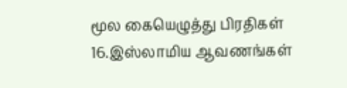மூல கையெழுத்து பிரதிகள்
16.இஸ்லாமிய ஆவணங்கள்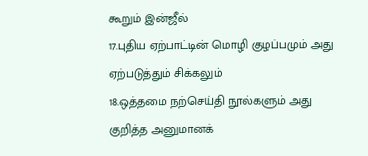கூறும் இன்ஜீல்
17.புதிய ஏற்பாட்டின் மொழி குழப்பமும் அது ஏற்படுத்தும் சிக்கலும்
18.ஒத்தமை நற்செய்தி நூல்களும் அது குறித்த அனுமானக்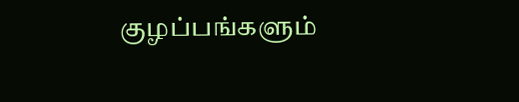குழப்பங்களும்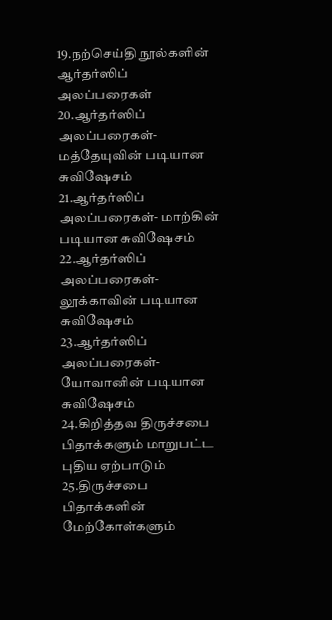19.நற்செய்தி நூல்களின் ஆர்தர்ஸிப் அலப்பரைகள்
20.ஆர்தர்ஸிப் அலப்பரைகள்- மத்தேயுவின் படியான சுவிஷேசம்
21.ஆர்தர்ஸிப் அலப்பரைகள்- மாற்கின் படியான சுவிஷேசம்
22.ஆர்தர்ஸிப் அலப்பரைகள்- லூக்காவின் படியான சுவிஷேசம்
23.ஆர்தர்ஸிப் அலப்பரைகள்- யோவானின் படியான சுவிஷேசம்
24.கிறித்தவ திருச்சபை பிதாக்களும் மாறுபட்ட புதிய ஏற்பாடும்
25.திருச்சபை பிதாக்களின் மேற்கோள்களும்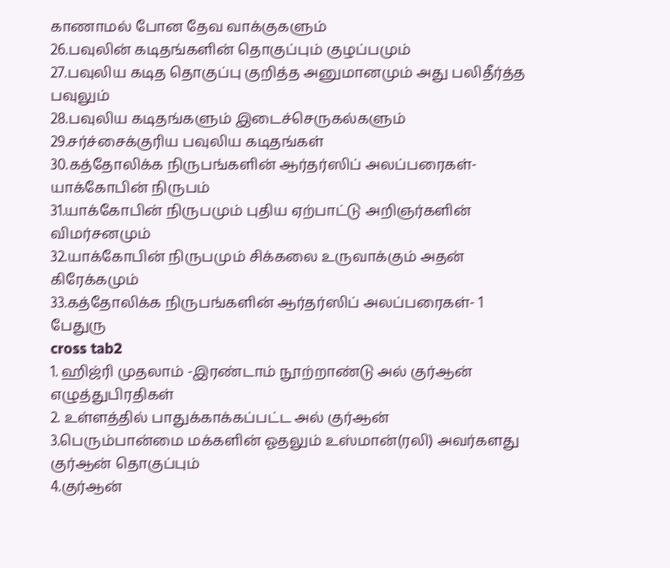காணாமல் போன தேவ வாக்குகளும்
26.பவுலின் கடிதங்களின் தொகுப்பும் குழப்பமும்
27.பவுலிய கடித தொகுப்பு குறித்த அனுமானமும் அது பலிதீர்த்த பவுலும்
28.பவுலிய கடிதங்களும் இடைச்செருகல்களும்
29.சர்ச்சைக்குரிய பவுலிய கடிதங்கள்
30.கத்தோலிக்க நிருபங்களின் ஆர்தர்ஸிப் அலப்பரைகள்- யாக்கோபின் நிருபம்
31.யாக்கோபின் நிருபமும் புதிய ஏற்பாட்டு அறிஞர்களின் விமர்சனமும்
32.யாக்கோபின் நிருபமும் சிக்கலை உருவாக்கும் அதன் கிரேக்கமும்
33.கத்தோலிக்க நிருபங்களின் ஆர்தர்ஸிப் அலப்பரைகள்- 1 பேதுரு
cross tab2
1. ஹிஜ்ரி முதலாம் -இரண்டாம் நூற்றாண்டு அல் குர்ஆன் எழுத்துபிரதிகள்
2. உள்ளத்தில் பாதுக்காக்கப்பட்ட அல் குர்ஆன்
3.பெரும்பான்மை மக்களின் ஓதலும் உஸ்மான்(ரலி) அவர்களது குர்ஆன் தொகுப்பும்
4.குர்ஆன்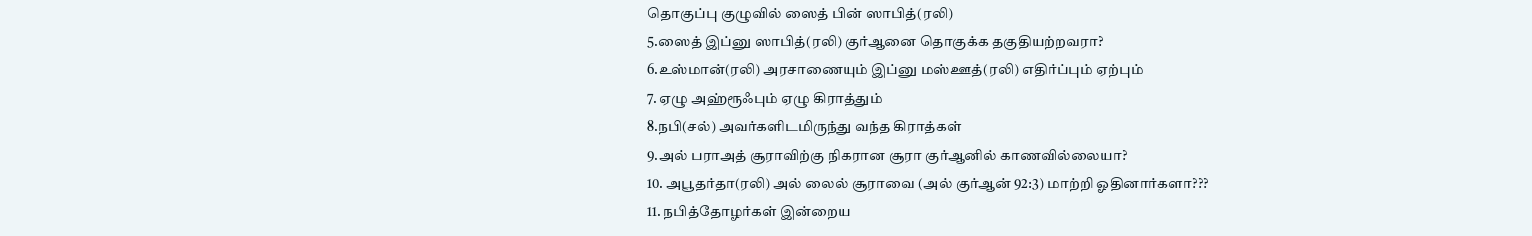தொகுப்பு குழுவில் ஸைத் பின் ஸாபித்(ரலி)
5.ஸைத் இப்னு ஸாபித்(ரலி) குர்ஆனை தொகுக்க தகுதியற்றவரா?
6.உஸ்மான்(ரலி) அரசாணையும் இப்னு மஸ்ஊத்(ரலி) எதிர்ப்பும் ஏற்பும்
7. ஏழு அஹ்ரூஃபும் ஏழு கிராத்தும்
8.நபி(சல்) அவர்களிடமிருந்து வந்த கிராத்கள்
9.அல் பராஅத் சூராவிற்கு நிகரான சூரா குர்ஆனில் காணவில்லையா?
10. அபூதர்தா(ரலி) அல் லைல் சூராவை (அல் குர்ஆன் 92:3) மாற்றி ஓதினார்களா???
11. நபித்தோழர்கள் இன்றைய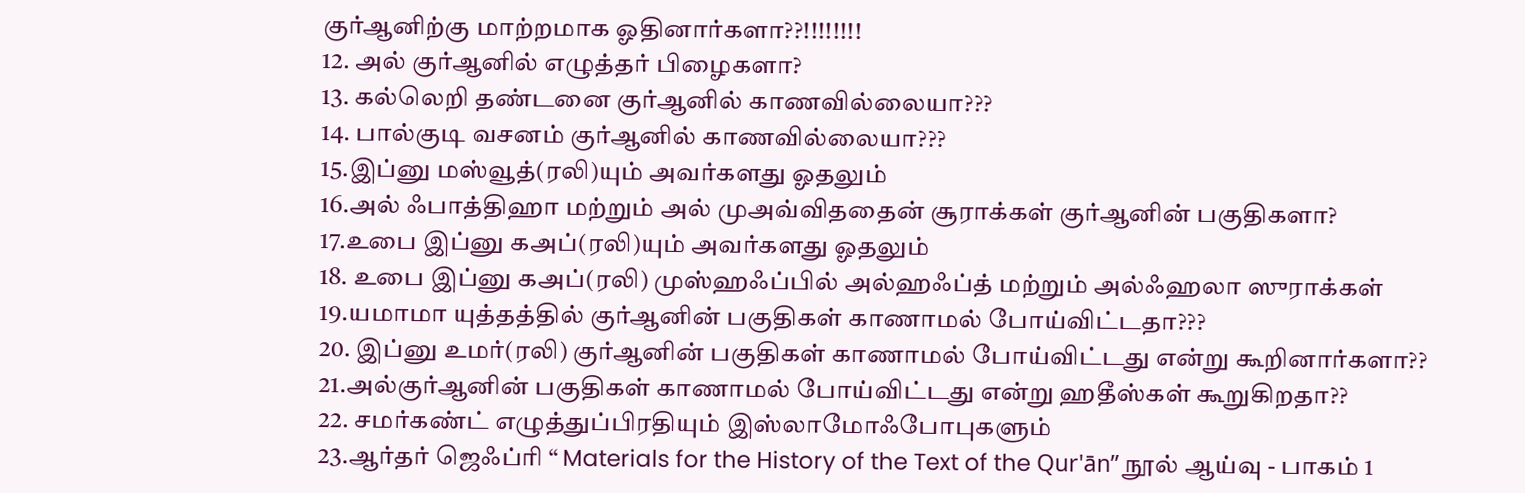குர்ஆனிற்கு மாற்றமாக ஓதினார்களா??!!!!!!!!
12. அல் குர்ஆனில் எழுத்தர் பிழைகளா?
13. கல்லெறி தண்டனை குர்ஆனில் காணவில்லையா???
14. பால்குடி வசனம் குர்ஆனில் காணவில்லையா???
15.இப்னு மஸ்வூத்(ரலி)யும் அவர்களது ஓதலும்
16.அல் ஃபாத்திஹா மற்றும் அல் முஅவ்விததைன் சூராக்கள் குர்ஆனின் பகுதிகளா?
17.உபை இப்னு கஅப்(ரலி)யும் அவர்களது ஓதலும்
18. உபை இப்னு கஅப்(ரலி) முஸ்ஹஃப்பில் அல்ஹஃப்த் மற்றும் அல்ஃஹலா ஸுராக்கள்
19.யமாமா யுத்தத்தில் குர்ஆனின் பகுதிகள் காணாமல் போய்விட்டதா???
20. இப்னு உமர்(ரலி) குர்ஆனின் பகுதிகள் காணாமல் போய்விட்டது என்று கூறினார்களா??
21.அல்குர்ஆனின் பகுதிகள் காணாமல் போய்விட்டது என்று ஹதீஸ்கள் கூறுகிறதா??
22. சமர்கண்ட் எழுத்துப்பிரதியும் இஸ்லாமோஃபோபுகளும்
23.ஆர்தர் ஜெஃப்ரி “ Materials for the History of the Text of the Qur'ān” நூல் ஆய்வு - பாகம் 1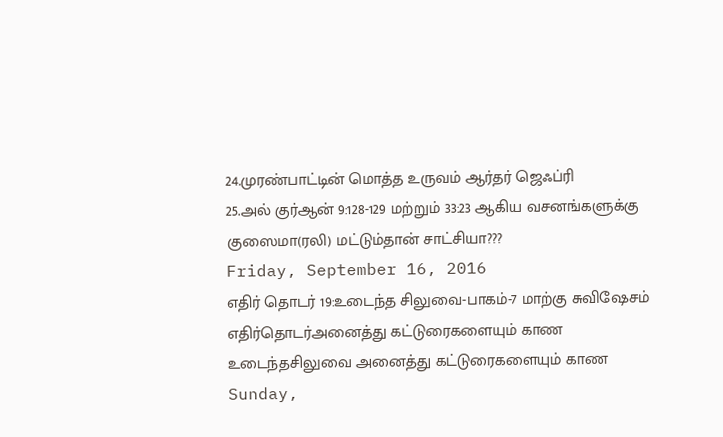24.முரண்பாட்டின் மொத்த உருவம் ஆர்தர் ஜெஃப்ரி
25.அல் குர்ஆன் 9:128-129 மற்றும் 33:23 ஆகிய வசனங்களுக்கு குஸைமா(ரலி) மட்டும்தான் சாட்சியா???
Friday, September 16, 2016
எதிர் தொடர் 19:உடைந்த சிலுவை-பாகம்-7 மாற்கு சுவிஷேசம்
எதிர்தொடர்அனைத்து கட்டுரைகளையும் காண உடைந்தசிலுவை அனைத்து கட்டுரைகளையும் காண
Sunday,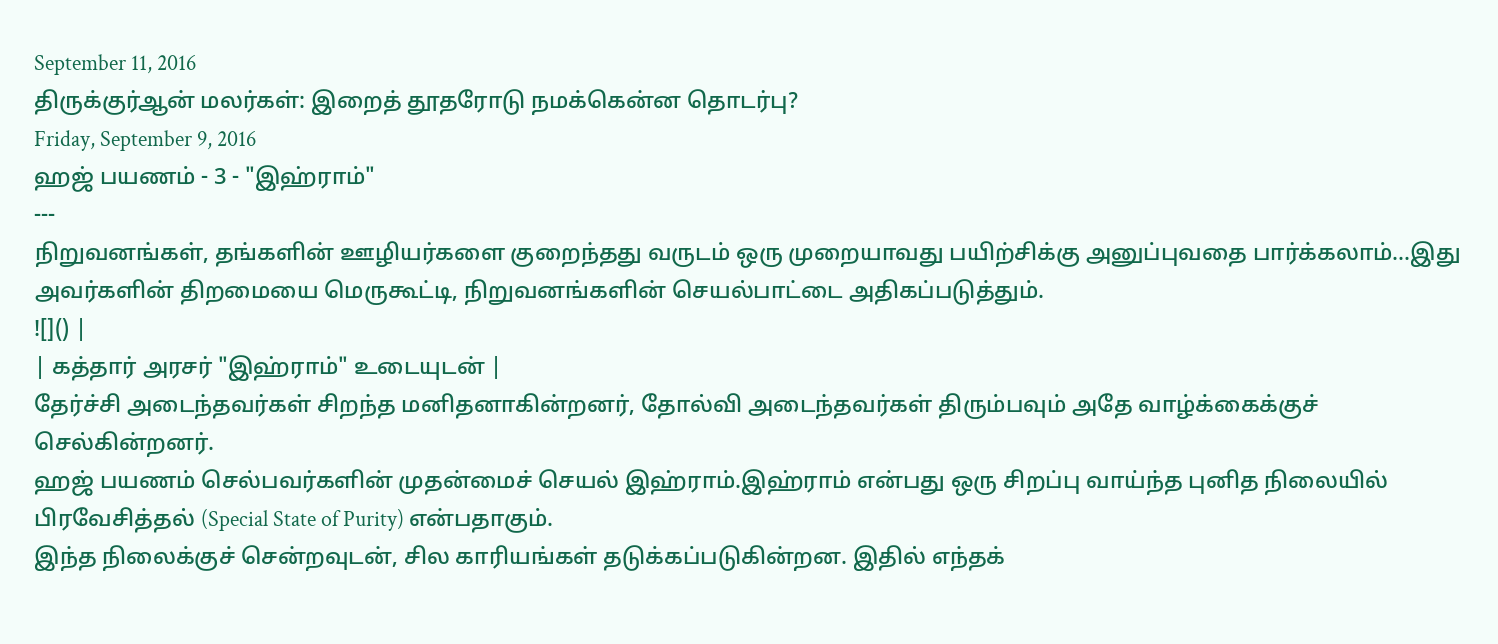September 11, 2016
திருக்குர்ஆன் மலர்கள்: இறைத் தூதரோடு நமக்கென்ன தொடர்பு?
Friday, September 9, 2016
ஹஜ் பயணம் - 3 - "இஹ்ராம்"
---
நிறுவனங்கள், தங்களின் ஊழியர்களை குறைந்தது வருடம் ஒரு முறையாவது பயிற்சிக்கு அனுப்புவதை பார்க்கலாம்...இது அவர்களின் திறமையை மெருகூட்டி, நிறுவனங்களின் செயல்பாட்டை அதிகப்படுத்தும்.
![]() |
| கத்தார் அரசர் "இஹ்ராம்" உடையுடன் |
தேர்ச்சி அடைந்தவர்கள் சிறந்த மனிதனாகின்றனர், தோல்வி அடைந்தவர்கள் திரும்பவும் அதே வாழ்க்கைக்குச் செல்கின்றனர்.
ஹஜ் பயணம் செல்பவர்களின் முதன்மைச் செயல் இஹ்ராம்.இஹ்ராம் என்பது ஒரு சிறப்பு வாய்ந்த புனித நிலையில் பிரவேசித்தல் (Special State of Purity) என்பதாகும்.
இந்த நிலைக்குச் சென்றவுடன், சில காரியங்கள் தடுக்கப்படுகின்றன. இதில் எந்தக்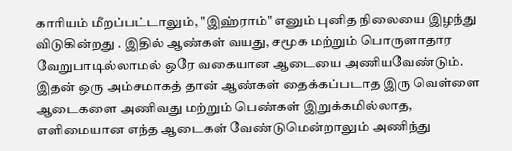காரியம் மீறப்பட்டாலும், "இஹ்ராம்" எனும் புனித நிலையை இழந்து விடுகின்றது . இதில் ஆண்கள் வயது, சமூக மற்றும் பொருளாதார வேறுபாடில்லாமல் ஒரே வகையான ஆடையை அணியவேண்டும். இதன் ஒரு அம்சமாகத் தான் ஆண்கள் தைக்கப்படாத இரு வெள்ளை ஆடைகளை அணிவது மற்றும் பெண்கள் இறுக்கமில்லாத, எளிமையான எந்த ஆடைகள் வேண்டுமென்றாலும் அணிந்து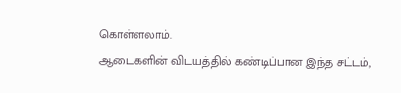கொள்ளலாம்.
ஆடைகளின் விடயத்தில் கண்டிப்பான இந்த சட்டம்,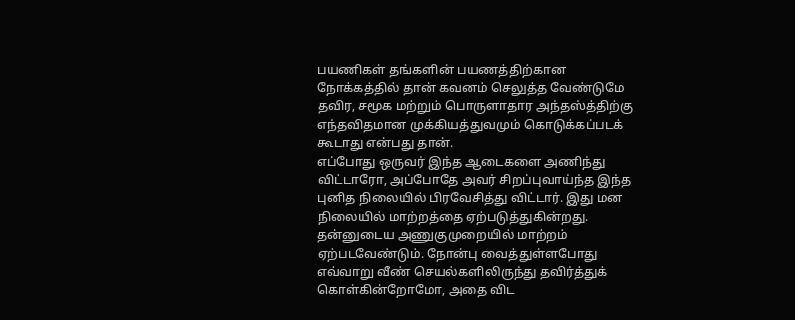பயணிகள் தங்களின் பயணத்திற்கான நோக்கத்தில் தான் கவனம் செலுத்த வேண்டுமே தவிர, சமூக மற்றும் பொருளாதார அந்தஸ்த்திற்கு எந்தவிதமான முக்கியத்துவமும் கொடுக்கப்படக் கூடாது என்பது தான்.
எப்போது ஒருவர் இந்த ஆடைகளை அணிந்து விட்டாரோ, அப்போதே அவர் சிறப்புவாய்ந்த இந்த புனித நிலையில் பிரவேசித்து விட்டார். இது மன நிலையில் மாற்றத்தை ஏற்படுத்துகின்றது. தன்னுடைய அணுகுமுறையில் மாற்றம் ஏற்படவேண்டும். நோன்பு வைத்துள்ளபோது எவ்வாறு வீண் செயல்களிலிருந்து தவிர்த்துக் கொள்கின்றோமோ, அதை விட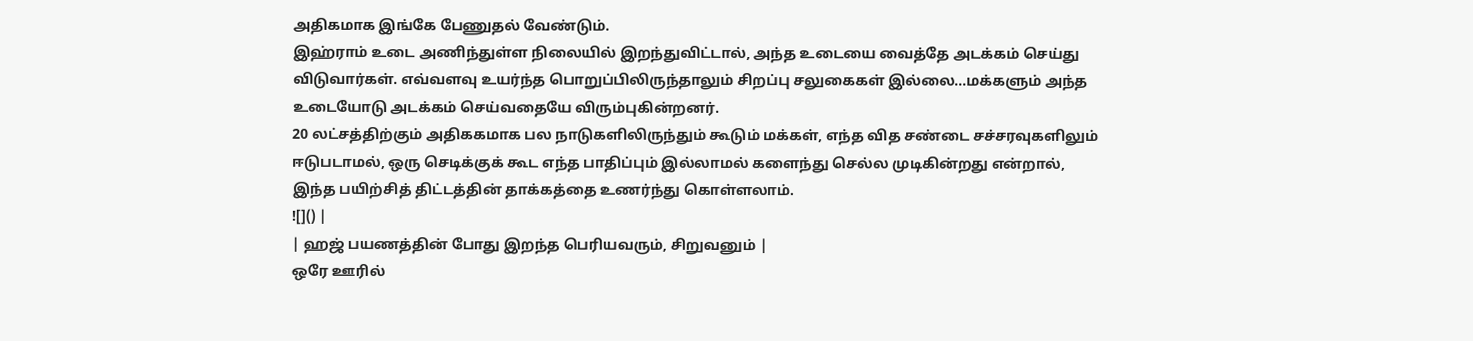அதிகமாக இங்கே பேணுதல் வேண்டும்.
இஹ்ராம் உடை அணிந்துள்ள நிலையில் இறந்துவிட்டால், அந்த உடையை வைத்தே அடக்கம் செய்து விடுவார்கள். எவ்வளவு உயர்ந்த பொறுப்பிலிருந்தாலும் சிறப்பு சலுகைகள் இல்லை...மக்களும் அந்த உடையோடு அடக்கம் செய்வதையே விரும்புகின்றனர்.
20 லட்சத்திற்கும் அதிககமாக பல நாடுகளிலிருந்தும் கூடும் மக்கள், எந்த வித சண்டை சச்சரவுகளிலும் ஈடுபடாமல், ஒரு செடிக்குக் கூட எந்த பாதிப்பும் இல்லாமல் களைந்து செல்ல முடிகின்றது என்றால், இந்த பயிற்சித் திட்டத்தின் தாக்கத்தை உணர்ந்து கொள்ளலாம்.
![]() |
| ஹஜ் பயணத்தின் போது இறந்த பெரியவரும், சிறுவனும் |
ஒரே ஊரில்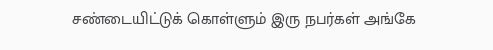சண்டையிட்டுக் கொள்ளும் இரு நபர்கள் அங்கே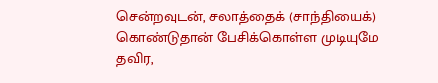சென்றவுடன், சலாத்தைக் (சாந்தியைக்) கொண்டுதான் பேசிக்கொள்ள முடியுமே தவிர,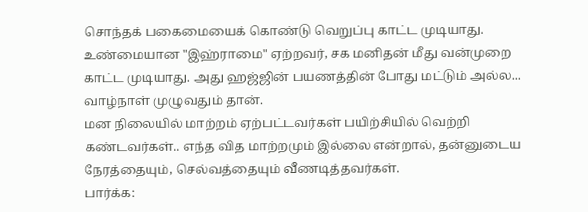சொந்தக் பகைமையைக் கொண்டு வெறுப்பு காட்ட முடியாது.
உண்மையான "இஹ்ராமை" ஏற்றவர், சக மனிதன் மீது வன்முறை காட்ட முடியாது. அது ஹஜ்ஜின் பயணத்தின் போது மட்டும் அல்ல... வாழ்நாள் முழுவதும் தான்.
மன நிலையில் மாற்றம் ஏற்பட்டவர்கள் பயிற்சியில் வெற்றி கண்டவர்கள்.. எந்த வித மாற்றமும் இல்லை என்றால், தன்னுடைய நேரத்தையும், செல்வத்தையும் வீணடித்தவர்கள்.
பார்க்க: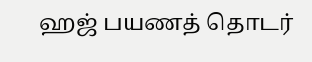ஹஜ் பயணத் தொடர்